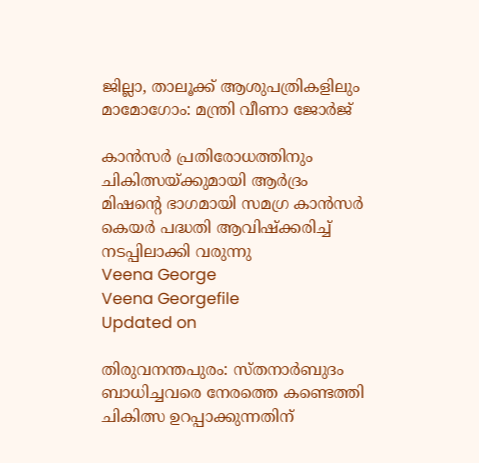ജില്ലാ, താലൂക്ക് ആശുപത്രികളിലും മാമോഗോം: മന്ത്രി വീണാ ജോർജ്

കാന്‍സര്‍ പ്രതിരോധത്തിനും ചികിത്സയ്ക്കുമായി ആര്‍ദ്രം മിഷന്‍റെ ഭാഗമായി സമഗ്ര കാന്‍സര്‍ കെയര്‍ പദ്ധതി ആവിഷ്‌ക്കരിച്ച് നടപ്പിലാക്കി വരുന്നു
Veena George
Veena Georgefile
Updated on

തിരുവനന്തപുരം: സ്തനാര്‍ബുദം ബാധിച്ചവരെ നേരത്തെ കണ്ടെത്തി ചികിത്സ ഉറപ്പാക്കുന്നതിന്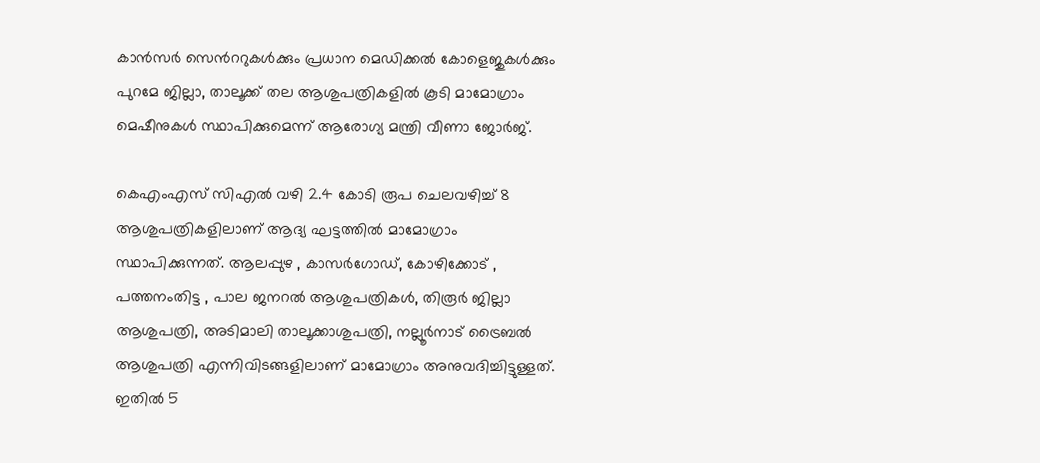കാന്‍സര്‍ സെന്‍ററുകള്‍ക്കും പ്രധാന മെഡിക്കല്‍ കോളെജുകള്‍ക്കും പുറമേ ജില്ലാ, താലൂക്ക് തല ആശുപത്രികളില്‍ കൂടി മാമോഗ്രാം മെഷീനുകള്‍ സ്ഥാപിക്കുമെന്ന് ആരോഗ്യ മന്ത്രി വീണാ ജോര്‍ജ്.

കെഎംഎസ് സിഎല്‍ വഴി 2.4 കോടി രൂപ ചെലവഴിച്ച് 8 ആശുപത്രികളിലാണ് ആദ്യ ഘട്ടത്തില്‍ മാമോഗ്രാം സ്ഥാപിക്കുന്നത്. ആലപ്പുഴ , കാസര്‍ഗോഡ്, കോഴിക്കോട് , പത്തനംതിട്ട , പാല ജനറല്‍ ആശുപത്രികൾ, തിരൂര്‍ ജില്ലാ ആശുപത്രി, അടിമാലി താലൂക്കാശുപത്രി, നല്ലൂര്‍നാട് ട്രൈബല്‍ ആശുപത്രി എന്നിവിടങ്ങളിലാണ് മാമോഗ്രാം അനുവദിച്ചിട്ടുള്ളത്. ഇതില്‍ 5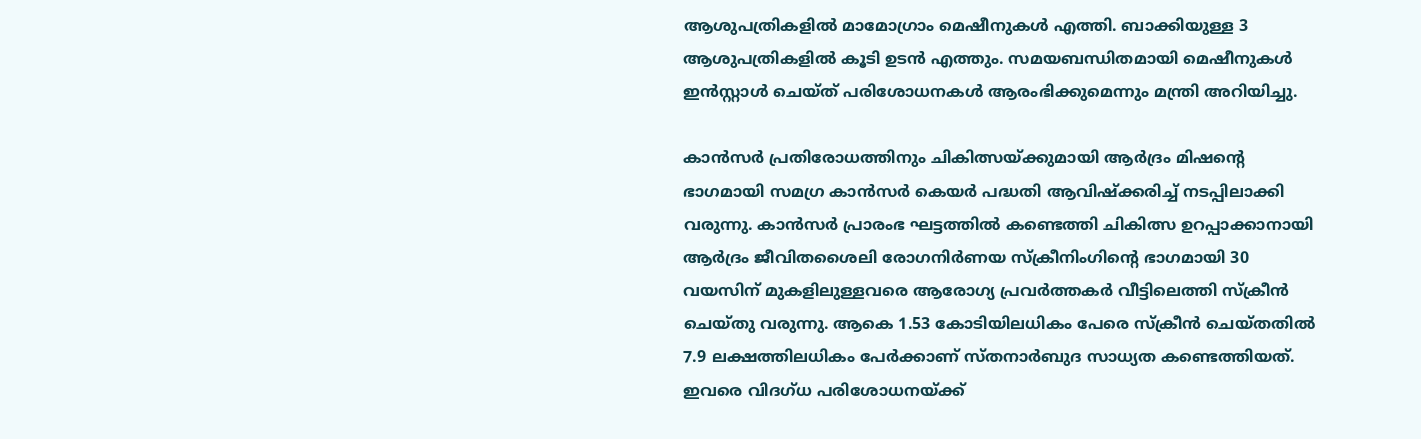ആശുപത്രികളില്‍ മാമോഗ്രാം മെഷീനുകള്‍ എത്തി. ബാക്കിയുള്ള 3 ആശുപത്രികളില്‍ കൂടി ഉടന്‍ എത്തും. സമയബന്ധിതമായി മെഷീനുകള്‍ ഇന്‍സ്റ്റാള്‍ ചെയ്ത് പരിശോധനകള്‍ ആരംഭിക്കുമെന്നും മന്ത്രി അറിയിച്ചു.

കാന്‍സര്‍ പ്രതിരോധത്തിനും ചികിത്സയ്ക്കുമായി ആര്‍ദ്രം മിഷന്‍റെ ഭാഗമായി സമഗ്ര കാന്‍സര്‍ കെയര്‍ പദ്ധതി ആവിഷ്‌ക്കരിച്ച് നടപ്പിലാക്കി വരുന്നു. കാന്‍സര്‍ പ്രാരംഭ ഘട്ടത്തില്‍ കണ്ടെത്തി ചികിത്സ ഉറപ്പാക്കാനായി ആര്‍ദ്രം ജീവിതശൈലി രോഗനിര്‍ണയ സ്‌ക്രീനിംഗിന്‍റെ ഭാഗമായി 30 വയസിന് മുകളിലുള്ളവരെ ആരോഗ്യ പ്രവര്‍ത്തകര്‍ വീട്ടിലെത്തി സ്‌ക്രീന്‍ ചെയ്തു വരുന്നു. ആകെ 1.53 കോടിയിലധികം പേരെ സ്‌ക്രീന്‍ ചെയ്തതില്‍ 7.9 ലക്ഷത്തിലധികം പേര്‍ക്കാണ് സ്തനാര്‍ബുദ സാധ്യത കണ്ടെത്തിയത്. ഇവരെ വിദഗ്ധ പരിശോധനയ്ക്ക്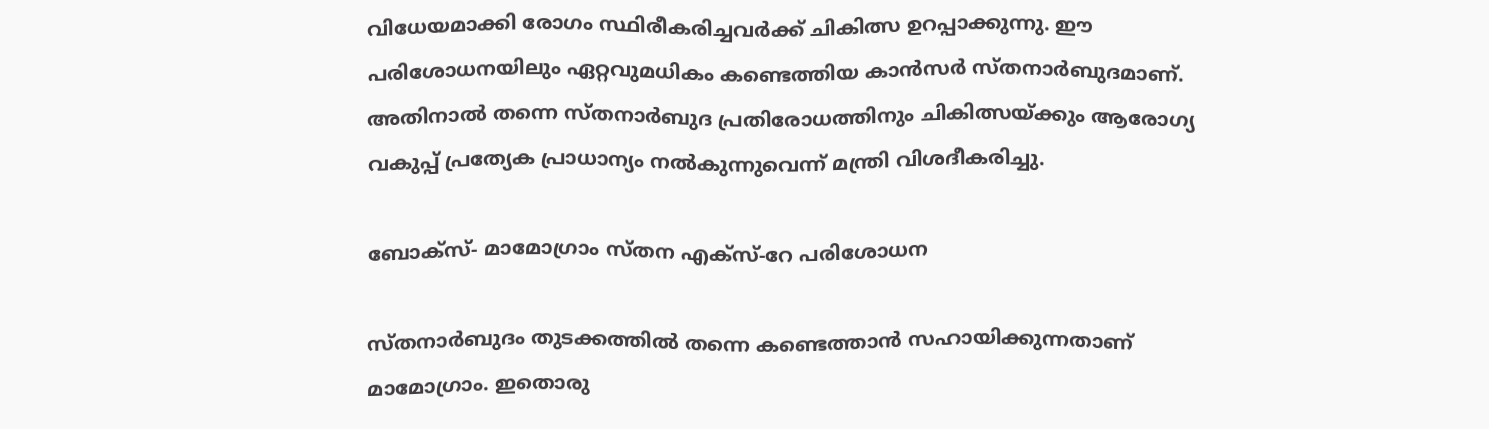വിധേയമാക്കി രോഗം സ്ഥിരീകരിച്ചവര്‍ക്ക് ചികിത്സ ഉറപ്പാക്കുന്നു. ഈ പരിശോധനയിലും ഏറ്റവുമധികം കണ്ടെത്തിയ കാന്‍സര്‍ സ്തനാര്‍ബുദമാണ്. അതിനാല്‍ തന്നെ സ്തനാര്‍ബുദ പ്രതിരോധത്തിനും ചികിത്സയ്ക്കും ആരോഗ്യ വകുപ്പ് പ്രത്യേക പ്രാധാന്യം നല്‍കുന്നുവെന്ന് മന്ത്രി വിശദീകരിച്ചു.

ബോക്സ്- മാമോഗ്രാം സ്തന എക്‌സ്-റേ പരിശോധന

സ്തനാര്‍ബുദം തുടക്കത്തില്‍ തന്നെ കണ്ടെത്താന്‍ സഹായിക്കുന്നതാണ് മാമോഗ്രാം. ഇതൊരു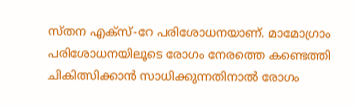സ്തന എക്‌സ്-റേ പരിശോധനയാണ്. മാമോഗ്രാം പരിശോധനയിലൂടെ രോഗം നേരത്തെ കണ്ടെത്തി ചികിത്സിക്കാന്‍ സാധിക്കുന്നതിനാല്‍ രോഗം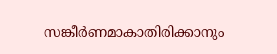സങ്കീര്‍ണമാകാതിരിക്കാനും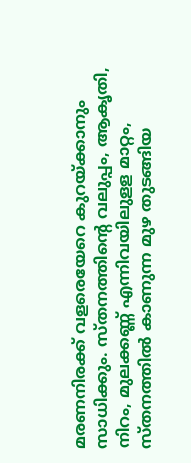മരണനിരക്ക് വളരെയേറെ കുറയ്ക്കാനും സാധിക്കും. സ്തനത്തിന്റെ വലുപ്പം, ആകൃതി, നിറം, മുലക്കണ്ണ് എന്നിവയിലുളള മാറ്റം, സ്തനത്തില്‍ കാണുന്ന മുഴ തുടങ്ങിയ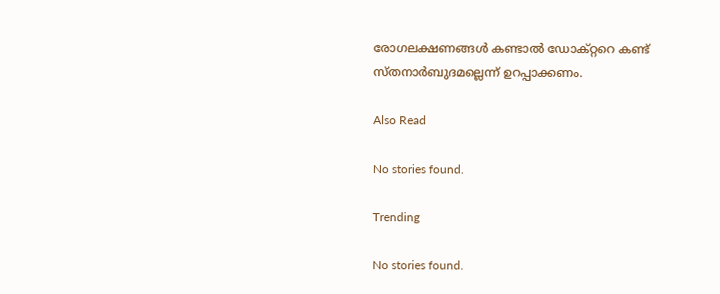രോഗലക്ഷണങ്ങള്‍ കണ്ടാല്‍ ഡോക്റ്ററെ കണ്ട് സ്തനാര്‍ബുദമല്ലെന്ന് ഉറപ്പാക്കണം.

Also Read

No stories found.

Trending

No stories found.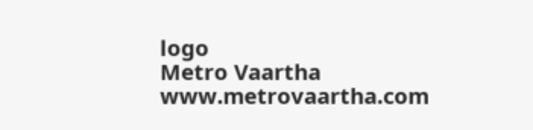logo
Metro Vaartha
www.metrovaartha.com